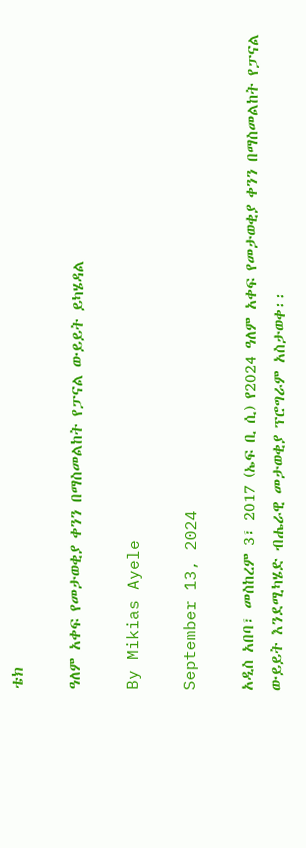ቴክ

ዓለም አቀፍ የመታወቂያ ቀንን በማስመልከት የፓናል ውይይት ይካሄዳል

By Mikias Ayele

September 13, 2024

አዲስ አበባ፣ መስከረም 3፣ 2017 (ኤፍ ቢ ሲ) የ2024 ዓለም አቀፍ የመታወቂያ ቀንን በማስመልከት የፓናል ውይይት እንደሚካሄድ ብሔራዊ መታወቂያ ፕሮግራም አስታወቀ፡፡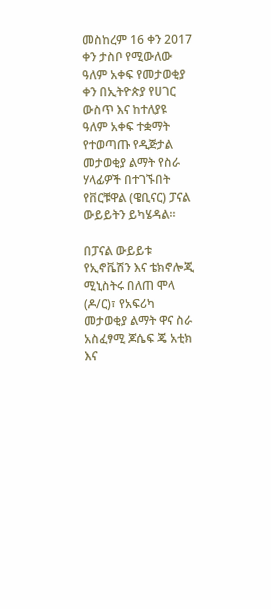መስከረም 16 ቀን 2017 ቀን ታስቦ የሚውለው ዓለም አቀፍ የመታወቂያ ቀን በኢትዮጵያ የሀገር ውስጥ እና ከተለያዩ ዓለም አቀፍ ተቋማት የተወጣጡ የዲጅታል መታወቂያ ልማት የስራ ሃላፊዎች በተገኙበት የቨርቹዋል (ዌቢናር) ፓናል ውይይትን ይካሄዳል።

በፓናል ውይይቱ የኢኖቬሽን እና ቴክኖሎጂ ሚኒስትሩ በለጠ ሞላ (ዶ/ር)፣ የአፍሪካ መታወቂያ ልማት ዋና ስራ አስፈፃሚ ጆሴፍ ጄ አቲክ  እና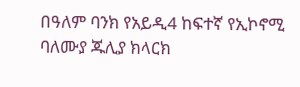በዓለም ባንክ የአይዲ4 ከፍተኛ የኢኮኖሚ ባለሙያ ጁሊያ ክላርክ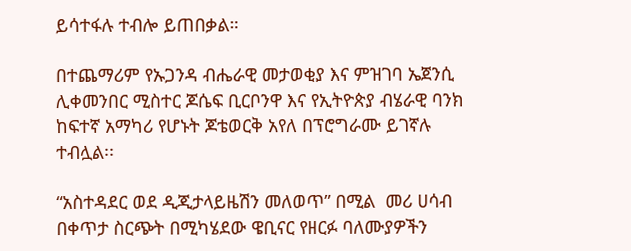ይሳተፋሉ ተብሎ ይጠበቃል።

በተጨማሪም የኡጋንዳ ብሔራዊ መታወቂያ እና ምዝገባ ኤጀንሲ ሊቀመንበር ሚስተር ጆሴፍ ቢርቦንዋ እና የኢትዮጵያ ብሄራዊ ባንክ ከፍተኛ አማካሪ የሆኑት ጆቴወርቅ አየለ በፕሮግራሙ ይገኛሉ ተብሏል፡፡

“አስተዳደር ወደ ዲጂታላይዜሽን መለወጥ” በሚል  መሪ ሀሳብ በቀጥታ ስርጭት በሚካሄደው ዌቢናር የዘርፉ ባለሙያዎችን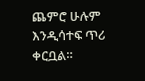ጨምሮ ሁሉም እንዲሳተፍ ጥሪ ቀርቧል።